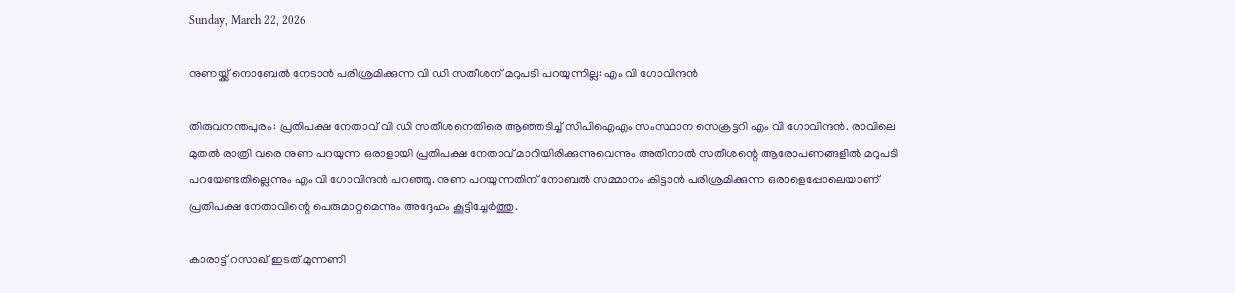Sunday, March 22, 2026

നുണയ്ക്ക് നൊബേല്‍ നേടാന്‍ പരിശ്രമിക്കുന്ന വി ഡി സതീശന് മറുപടി പറയുന്നില്ല: എം വി ഗോവിന്ദന്‍

തിരുവനന്തപുരം: പ്രതിപക്ഷ നേതാവ് വി ഡി സതീശനെതിരെ ആഞ്ഞടിച്ച് സിപിഐഎം സംസ്ഥാന സെക്രട്ടറി എം വി ഗോവിന്ദന്‍. രാവിലെ മുതല്‍ രാത്രി വരെ നുണ പറയുന്ന ഒരാളായി പ്രതിപക്ഷ നേതാവ് മാറിയിരിക്കുന്നുവെന്നും അതിനാല്‍ സതീശന്റെ ആരോപണങ്ങളില്‍ മറുപടി പറയേണ്ടതില്ലെന്നും എം വി ഗോവിന്ദന്‍ പറഞ്ഞു. നുണ പറയുന്നതിന് നോബല്‍ സമ്മാനം കിട്ടാന്‍ പരിശ്രമിക്കുന്ന ഒരാളെപ്പോലെയാണ് പ്രതിപക്ഷ നേതാവിന്റെ പെരുമാറ്റമെന്നും അദ്ദേഹം കൂട്ടിച്ചേര്‍ത്തു.

കാരാട്ട് റസാഖ് ഇടത് മുന്നണി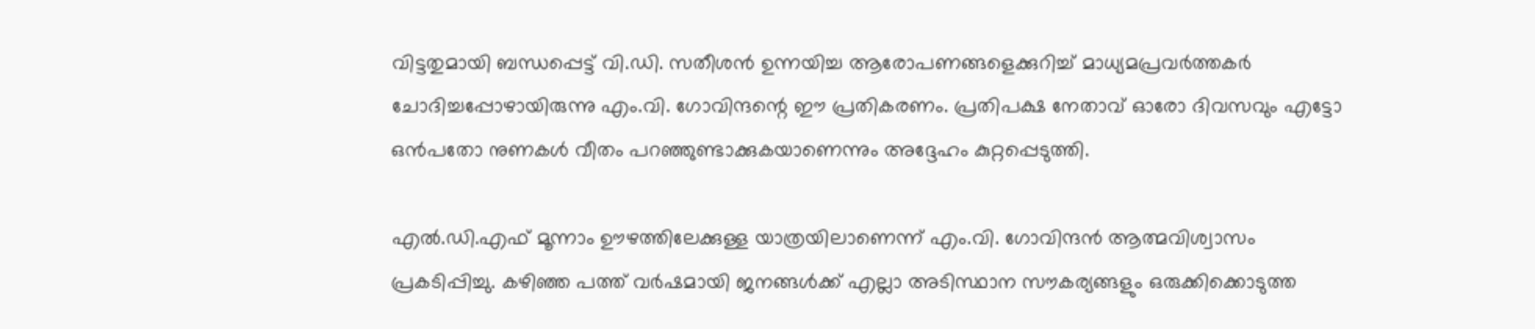വിട്ടതുമായി ബന്ധപ്പെട്ട് വി.ഡി. സതീശന്‍ ഉന്നയിച്ച ആരോപണങ്ങളെക്കുറിച്ച് മാധ്യമപ്രവര്‍ത്തകര്‍ ചോദിച്ചപ്പോഴായിരുന്നു എം.വി. ഗോവിന്ദന്റെ ഈ പ്രതികരണം. പ്രതിപക്ഷ നേതാവ് ഓരോ ദിവസവും എട്ടോ ഒന്‍പതോ നുണകള്‍ വീതം പറഞ്ഞുണ്ടാക്കുകയാണെന്നും അദ്ദേഹം കുറ്റപ്പെടുത്തി.

എല്‍.ഡി.എഫ് മൂന്നാം ഊഴത്തിലേക്കുള്ള യാത്രയിലാണെന്ന് എം.വി. ഗോവിന്ദന്‍ ആത്മവിശ്വാസം പ്രകടിപ്പിച്ചു. കഴിഞ്ഞ പത്ത് വര്‍ഷമായി ജനങ്ങള്‍ക്ക് എല്ലാ അടിസ്ഥാന സൗകര്യങ്ങളും ഒരുക്കിക്കൊടുത്ത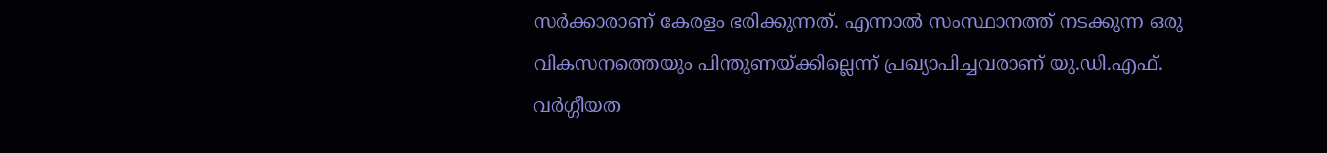സര്‍ക്കാരാണ് കേരളം ഭരിക്കുന്നത്. എന്നാല്‍ സംസ്ഥാനത്ത് നടക്കുന്ന ഒരു വികസനത്തെയും പിന്തുണയ്ക്കില്ലെന്ന് പ്രഖ്യാപിച്ചവരാണ് യു.ഡി.എഫ്. വര്‍ഗ്ഗീയത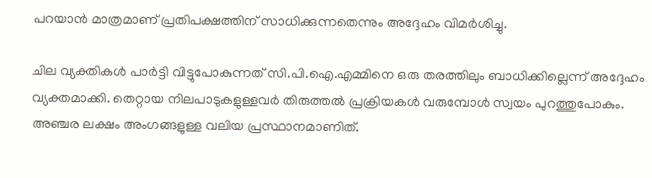പറയാന്‍ മാത്രമാണ് പ്രതിപക്ഷത്തിന് സാധിക്കുന്നതെന്നും അദ്ദേഹം വിമര്‍ശിച്ചു.

ചില വ്യക്തികള്‍ പാര്‍ട്ടി വിട്ടുപോകുന്നത് സി.പി.ഐ.എമ്മിനെ ഒരു തരത്തിലും ബാധിക്കില്ലെന്ന് അദ്ദേഹം വ്യക്തമാക്കി. തെറ്റായ നിലപാടുകളുള്ളവര്‍ തിരുത്തല്‍ പ്രക്രിയകള്‍ വരുമ്പോള്‍ സ്വയം പുറത്തുപോകും. അഞ്ചര ലക്ഷം അംഗങ്ങളുള്ള വലിയ പ്രസ്ഥാനമാണിത്.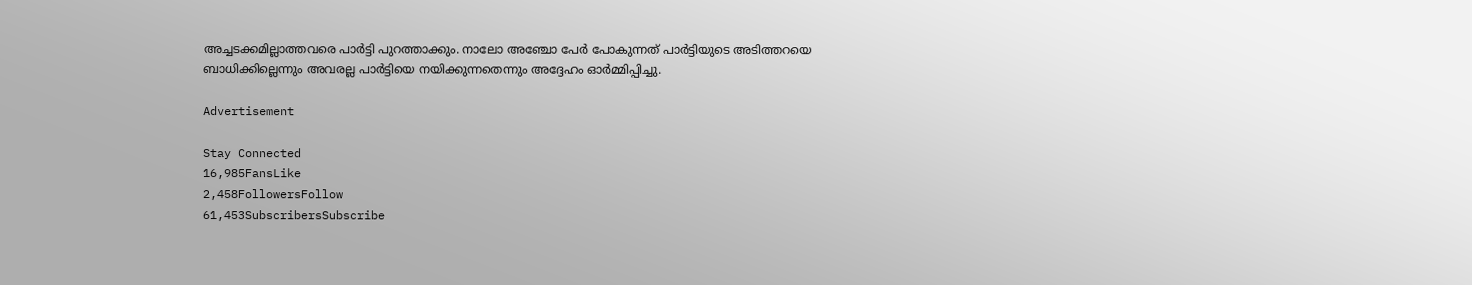അച്ചടക്കമില്ലാത്തവരെ പാര്‍ട്ടി പുറത്താക്കും. നാലോ അഞ്ചോ പേര്‍ പോകുന്നത് പാര്‍ട്ടിയുടെ അടിത്തറയെ ബാധിക്കില്ലെന്നും അവരല്ല പാര്‍ട്ടിയെ നയിക്കുന്നതെന്നും അദ്ദേഹം ഓര്‍മ്മിപ്പിച്ചു.

Advertisement

Stay Connected
16,985FansLike
2,458FollowersFollow
61,453SubscribersSubscribe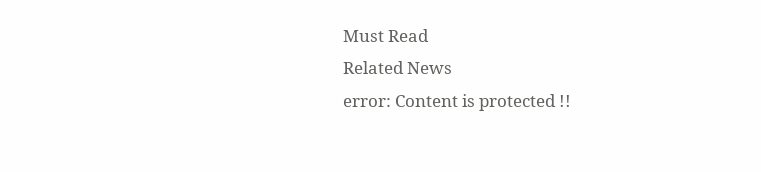Must Read
Related News
error: Content is protected !!